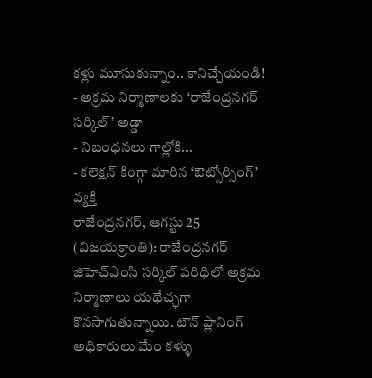కళ్లు మూసుకున్నాం.. కానిచ్చేయండి!
- అక్రమ నిర్మాణాలకు ‘రాజేంద్రనగర్ సర్కిల్’ అడ్డా
- నిబంధనలు గాల్లోకి...
- కలెక్షన్ కింగ్గా మారిన ‘ఔట్సోర్సింగ్’ వ్యక్తి
రాజేంద్రనగర్, ఆగస్టు 25 (విజయక్రాంతి): రాజేంద్రనగర్ జిహెచ్ఎంసి సర్కిల్ పరిధిలో అక్రమ నిర్మాణాలు యథేచ్ఛగా కొనసాగుతున్నాయి. టౌన్ ప్లానింగ్ అధికారులు మేం కళ్ళు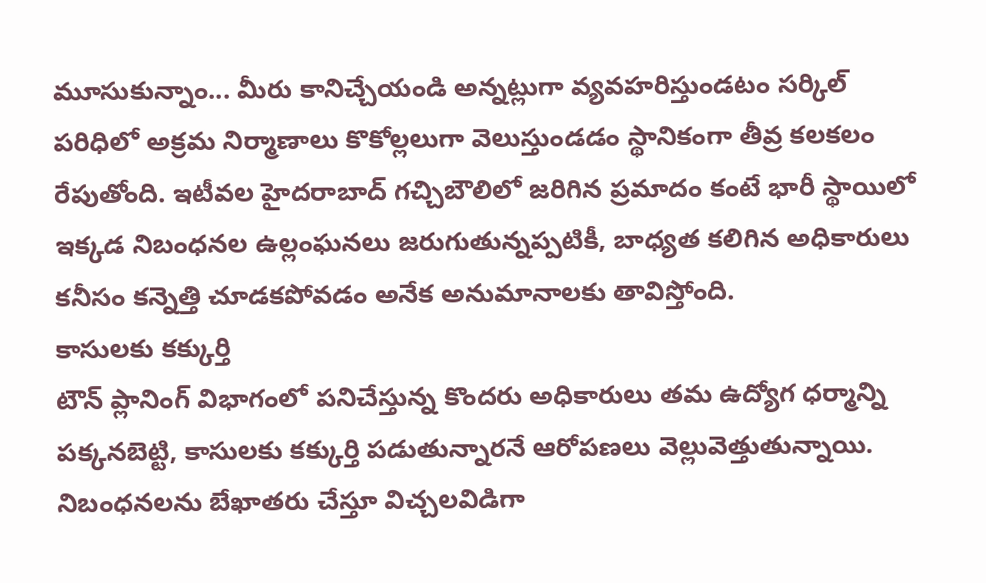మూసుకున్నాం... మీరు కానిచ్చేయండి అన్నట్లుగా వ్యవహరిస్తుండటం సర్కిల్ పరిధిలో అక్రమ నిర్మాణాలు కొకోల్లలుగా వెలుస్తుండడం స్థానికంగా తీవ్ర కలకలం రేపుతోంది. ఇటీవల హైదరాబాద్ గచ్చిబౌలిలో జరిగిన ప్రమాదం కంటే భారీ స్థాయిలో ఇక్కడ నిబంధనల ఉల్లంఘనలు జరుగుతున్నప్పటికీ, బాధ్యత కలిగిన అధికారులు కనీసం కన్నెత్తి చూడకపోవడం అనేక అనుమానాలకు తావిస్తోంది.
కాసులకు కక్కుర్తి
టౌన్ ప్లానింగ్ విభాగంలో పనిచేస్తున్న కొందరు అధికారులు తమ ఉద్యోగ ధర్మాన్ని పక్కనబెట్టి, కాసులకు కక్కుర్తి పడుతున్నారనే ఆరోపణలు వెల్లువెత్తుతున్నాయి. నిబంధనలను బేఖాతరు చేస్తూ విచ్చలవిడిగా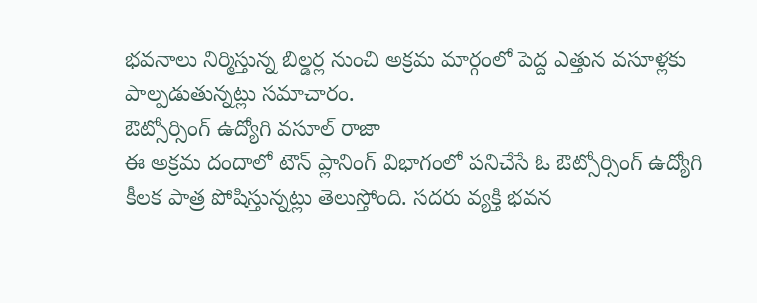భవనాలు నిర్మిస్తున్న బిల్డర్ల నుంచి అక్రమ మార్గంలో పెద్ద ఎత్తున వసూళ్లకు పాల్పడుతున్నట్లు సమాచారం.
ఔట్సోర్సింగ్ ఉద్యోగి వసూల్ రాజా
ఈ అక్రమ దందాలో టౌన్ ప్లానింగ్ విభాగంలో పనిచేసే ఓ ఔట్సోర్సింగ్ ఉద్యోగి కీలక పాత్ర పోషిస్తున్నట్లు తెలుస్తోంది. సదరు వ్యక్తి భవన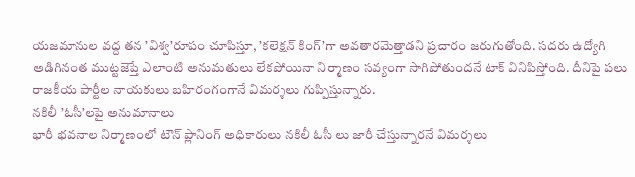యజమానుల వద్ద తన ’విశ్వ’రూపం చూపిస్తూ, ’కలెక్షన్ కింగ్’గా అవతారమెత్తాడని ప్రచారం జరుగుతోంది. సదరు ఉద్యోగి అడిగినంత ముట్టజెప్తే ఎలాంటి అనుమతులు లేకపోయినా నిర్మాణం సవ్యంగా సాగిపోతుందనే టాక్ వినిపిస్తోంది. దీనిపై పలు రాజకీయ పార్టీల నాయకులు బహిరంగంగానే విమర్శలు గుప్పిస్తున్నారు.
నకిలీ ’ఓసీ’లపై అనుమానాలు
భారీ భవనాల నిర్మాణంలో టౌన్ ప్లానింగ్ అధికారులు నకిలీ ఓసీ లు జారీ చేస్తున్నారనే విమర్శలు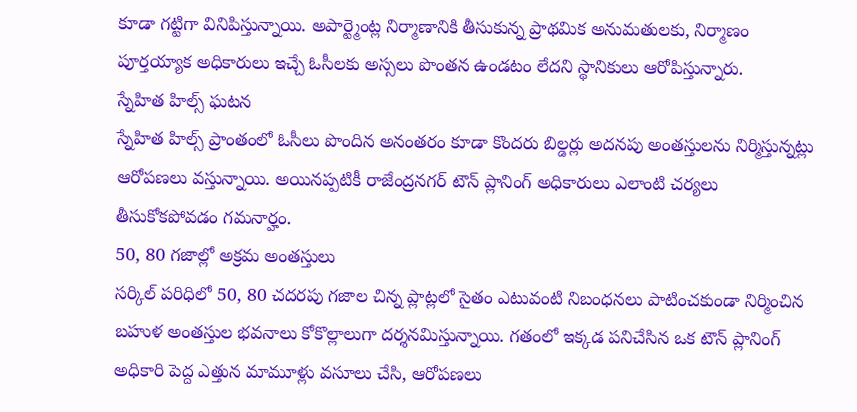కూడా గట్టిగా వినిపిస్తున్నాయి. అపార్ట్మెంట్ల నిర్మాణానికి తీసుకున్న ప్రాథమిక అనుమతులకు, నిర్మాణం పూర్తయ్యాక అధికారులు ఇచ్చే ఓసీలకు అస్సలు పొంతన ఉండటం లేదని స్థానికులు ఆరోపిస్తున్నారు.
స్నేహిత హిల్స్ ఘటన
స్నేహిత హిల్స్ ప్రాంతంలో ఓసీలు పొందిన అనంతరం కూడా కొందరు బిల్డర్లు అదనపు అంతస్తులను నిర్మిస్తున్నట్లు ఆరోపణలు వస్తున్నాయి. అయినప్పటికీ రాజేంద్రనగర్ టౌన్ ప్లానింగ్ అధికారులు ఎలాంటి చర్యలు తీసుకోకపోవడం గమనార్హం.
50, 80 గజాల్లో అక్రమ అంతస్తులు
సర్కిల్ పరిధిలో 50, 80 చదరపు గజాల చిన్న ప్లాట్లలో సైతం ఎటువంటి నిబంధనలు పాటించకుండా నిర్మించిన బహుళ అంతస్తుల భవనాలు కోకొల్లాలుగా దర్శనమిస్తున్నాయి. గతంలో ఇక్కడ పనిచేసిన ఒక టౌన్ ప్లానింగ్ అధికారి పెద్ద ఎత్తున మామూళ్లు వసూలు చేసి, ఆరోపణలు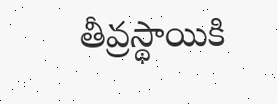తీవ్రస్థాయికి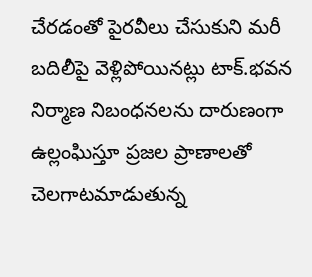చేరడంతో పైరవీలు చేసుకుని మరీ బదిలీపై వెళ్లిపోయినట్లు టాక్.భవన నిర్మాణ నిబంధనలను దారుణంగా ఉల్లంఘిస్తూ ప్రజల ప్రాణాలతో చెలగాటమాడుతున్న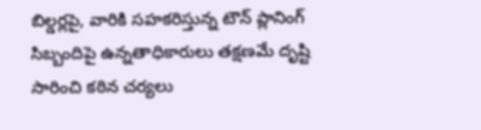బిల్డర్లపై, వారికి సహకరిస్తున్న టౌన్ ప్లానింగ్ సిబ్బందిపై ఉన్నతాధికారులు తక్షణమే దృష్టి సారించి కఠిన చర్యలు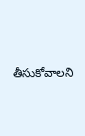తీసుకోవాలని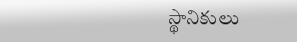స్థానికులు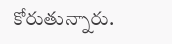కోరుతున్నారు.